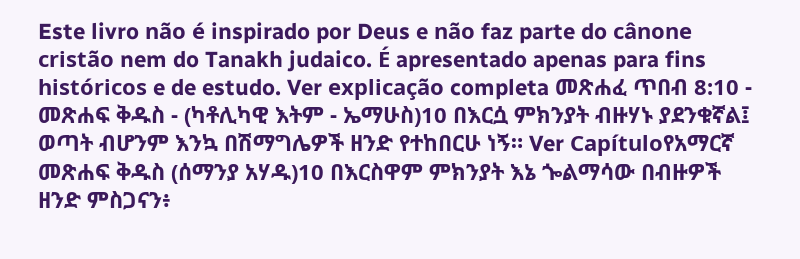Este livro não é inspirado por Deus e não faz parte do cânone cristão nem do Tanakh judaico. É apresentado apenas para fins históricos e de estudo. Ver explicação completa መጽሐፈ ጥበብ 8:10 - መጽሐፍ ቅዱስ - (ካቶሊካዊ እትም - ኤማሁስ)10 በእርሷ ምክንያት ብዙሃኑ ያደንቁኛል፤ ወጣት ብሆንም እንኳ በሽማግሌዎች ዘንድ የተከበርሁ ነኝ። Ver Capítuloየአማርኛ መጽሐፍ ቅዱስ (ሰማንያ አሃዱ)10 በእርስዋም ምክንያት እኔ ጐልማሳው በብዙዎች ዘንድ ምስጋናን፥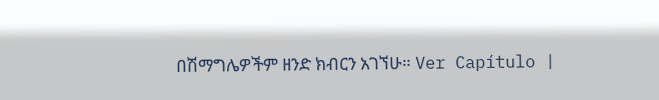በሽማግሌዎችም ዘንድ ክብርን አገኘሁ። Ver Capítulo |